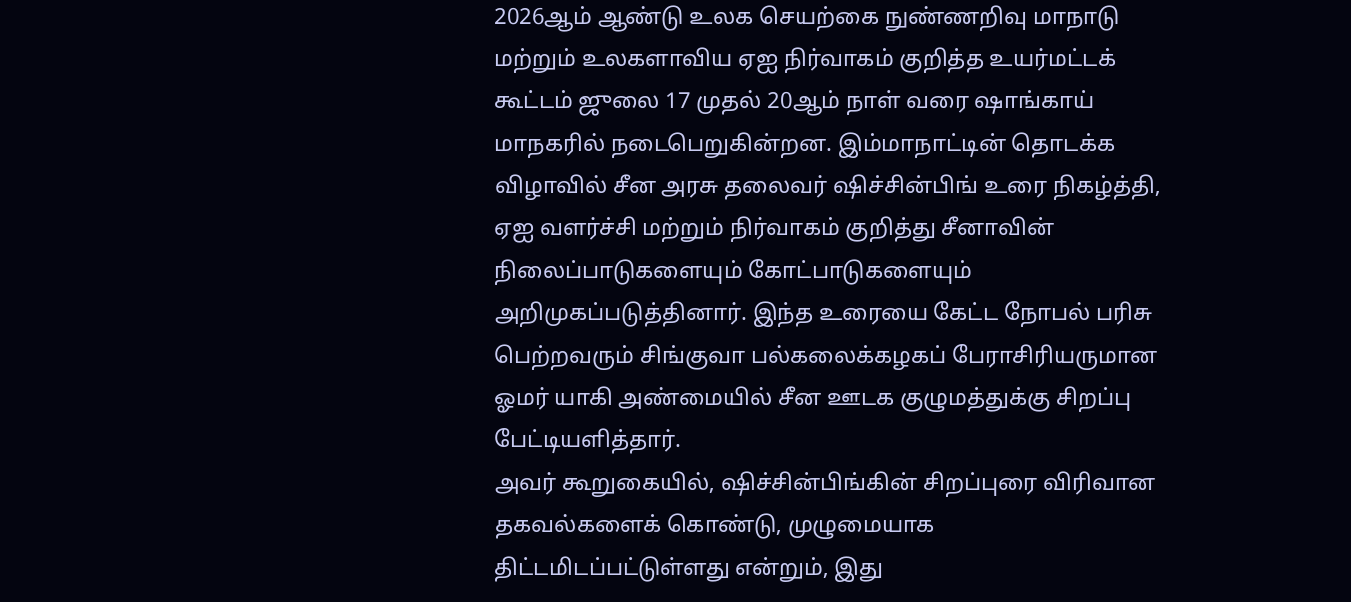2026ஆம் ஆண்டு உலக செயற்கை நுண்ணறிவு மாநாடு மற்றும் உலகளாவிய ஏஐ நிர்வாகம் குறித்த உயர்மட்டக் கூட்டம் ஜுலை 17 முதல் 20ஆம் நாள் வரை ஷாங்காய் மாநகரில் நடைபெறுகின்றன. இம்மாநாட்டின் தொடக்க விழாவில் சீன அரசு தலைவர் ஷிச்சின்பிங் உரை நிகழ்த்தி, ஏஐ வளர்ச்சி மற்றும் நிர்வாகம் குறித்து சீனாவின் நிலைப்பாடுகளையும் கோட்பாடுகளையும் அறிமுகப்படுத்தினார். இந்த உரையை கேட்ட நோபல் பரிசு பெற்றவரும் சிங்குவா பல்கலைக்கழகப் பேராசிரியருமான ஓமர் யாகி அண்மையில் சீன ஊடக குழுமத்துக்கு சிறப்பு பேட்டியளித்தார்.
அவர் கூறுகையில், ஷிச்சின்பிங்கின் சிறப்புரை விரிவான தகவல்களைக் கொண்டு, முழுமையாக திட்டமிடப்பட்டுள்ளது என்றும், இது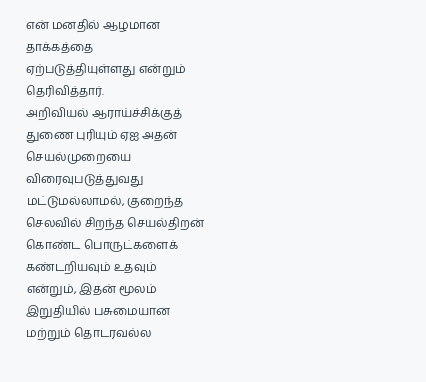என் மனதில் ஆழமான தாக்கத்தை ஏற்படுத்தியுள்ளது என்றும் தெரிவித்தார்.
அறிவியல் ஆராய்ச்சிக்குத் துணை புரியும் ஏஐ அதன் செயல்முறையை விரைவுபடுத்துவது மட்டுமல்லாமல், குறைந்த செலவில் சிறந்த செயல்திறன் கொண்ட பொருட்களைக் கண்டறியவும் உதவும் என்றும், இதன் மூலம் இறுதியில் பசுமையான மற்றும் தொடரவல்ல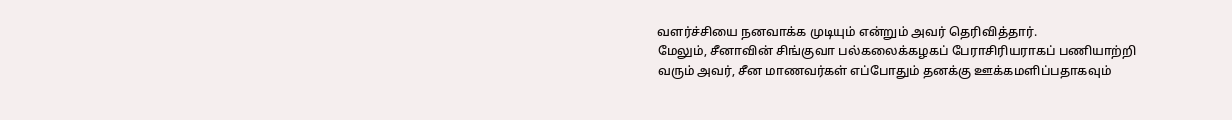வளர்ச்சியை நனவாக்க முடியும் என்றும் அவர் தெரிவித்தார்.
மேலும், சீனாவின் சிங்குவா பல்கலைக்கழகப் பேராசிரியராகப் பணியாற்றி வரும் அவர், சீன மாணவர்கள் எப்போதும் தனக்கு ஊக்கமளிப்பதாகவும்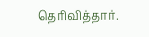தெரிவித்தார்.